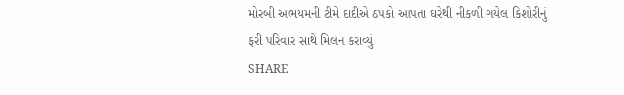મોરબી અભયમની ટીમે દાદીએ ઠપકો આપતા ઘરેથી નીકળી ગયેલ કિશોરીનું ફરી પરિવાર સાથે મિલન કરાવ્યું
SHARE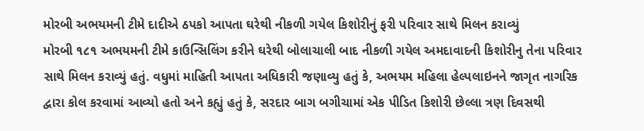મોરબી અભયમની ટીમે દાદીએ ઠપકો આપતા ઘરેથી નીકળી ગયેલ કિશોરીનું ફરી પરિવાર સાથે મિલન કરાવ્યું
મોરબી ૧૮૧ અભયમની ટીમે કાઉન્સિલિંગ કરીને ઘરેથી બોલાચાલી બાદ નીકળી ગયેલ અમદાવાદની કિશોરીનુ તેના પરિવાર સાથે મિલન કરાવ્યું હતું. વધુમાં માહિતી આપતા અધિકારી જણાવ્યુ હતું કે, અભયમ મહિલા હેલ્પલાઇનને જાગૃત નાગરિક દ્વારા કોલ કરવામાં આવ્યો હતો અને કહ્યું હતું કે, સરદાર બાગ બગીચામાં એક પીડિત કિશોરી છેલ્લા ત્રણ દિવસથી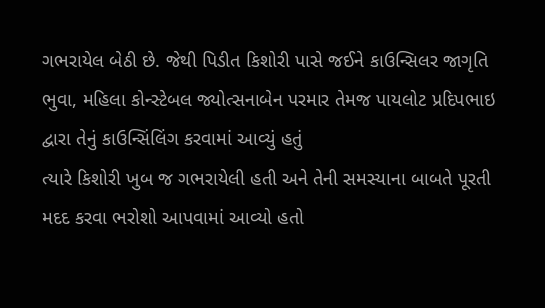ગભરાયેલ બેઠી છે. જેથી પિડીત કિશોરી પાસે જઈને કાઉન્સિલર જાગૃતિ ભુવા, મહિલા કોન્સ્ટેબલ જ્યોત્સનાબેન પરમાર તેમજ પાયલોટ પ્રદિપભાઇ દ્વારા તેનું કાઉન્સિંલિંગ કરવામાં આવ્યું હતું
ત્યારે કિશોરી ખુબ જ ગભરાયેલી હતી અને તેની સમસ્યાના બાબતે પૂરતી મદદ કરવા ભરોશો આપવામાં આવ્યો હતો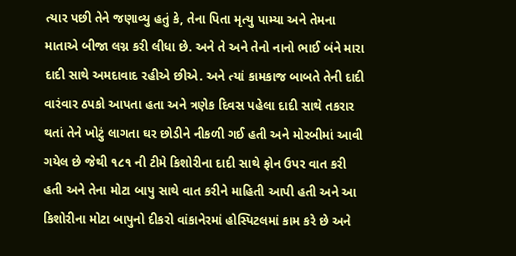ત્યાર પછી તેને જણાવ્યુ હતું કે, તેના પિતા મૃત્યુ પામ્યા અને તેમના માતાએ બીજા લગ્ન કરી લીધા છે. અને તે અને તેનો નાનો ભાઈ બંને મારા દાદી સાથે અમદાવાદ રહીએ છીએ. અને ત્યાં કામકાજ બાબતે તેની દાદી વારંવાર ઠપકો આપતા હતા અને ત્રણેક દિવસ પહેલા દાદી સાથે તકરાર થતાં તેને ખોટું લાગતા ઘર છોડીને નીકળી ગઈ હતી અને મોરબીમાં આવી ગયેલ છે જેથી ૧૮૧ ની ટીમે કિશોરીના દાદી સાથે ફોન ઉપર વાત કરી હતી અને તેના મોટા બાપુ સાથે વાત કરીને માહિતી આપી હતી અને આ કિશોરીના મોટા બાપુનો દીકરો વાંકાનેરમાં હોસ્પિટલમાં કામ કરે છે અને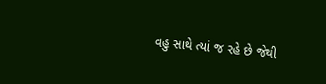વહુ સાથે ત્યાં જ રહે છે જેથી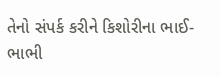તેનો સંપર્ક કરીને કિશોરીના ભાઈ-ભાભી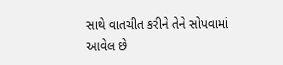સાથે વાતચીત કરીને તેને સોપવામાં આવેલ છે